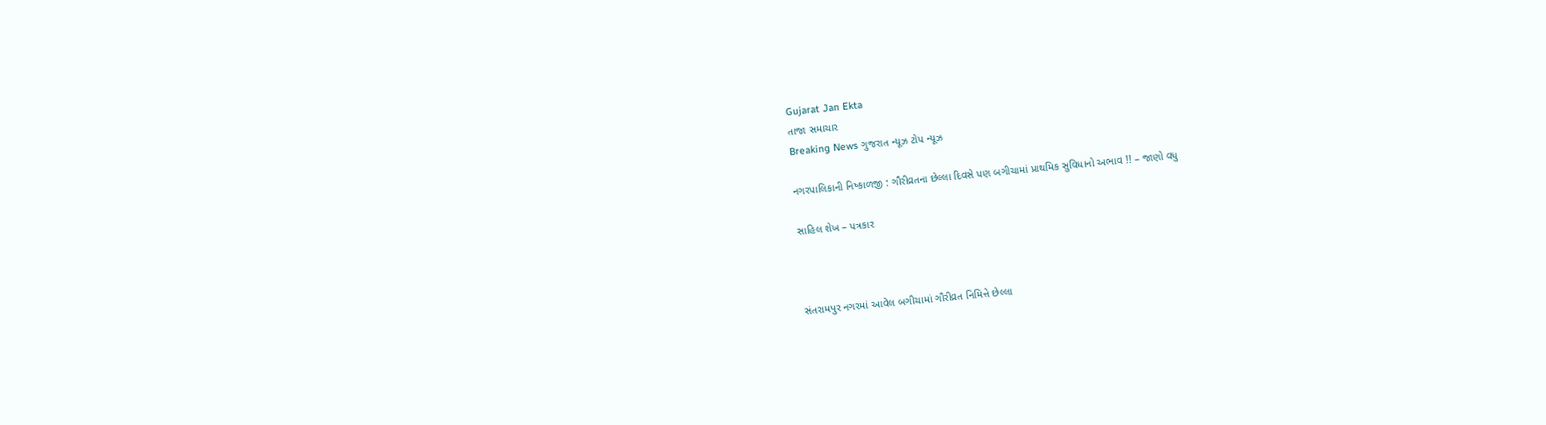Gujarat Jan Ekta
તાજા સમાચાર
Breaking News ગુજરાત ન્યૂઝ ટોપ ન્યૂઝ

નગરપાલિકાની નિષ્કાળજી : ગૌરીવ્રતના છેલ્લા દિવસે પણ બગીચામાં પ્રાથમિક સુવિધાનો અભાવ !! – જાણો વધુ

સાહિલ શેખ – પત્રકાર



સંતરામપુર નગરમાં આવેલ બગીચામાં ગૌરીવ્રત નિમિત્તે છેલ્લા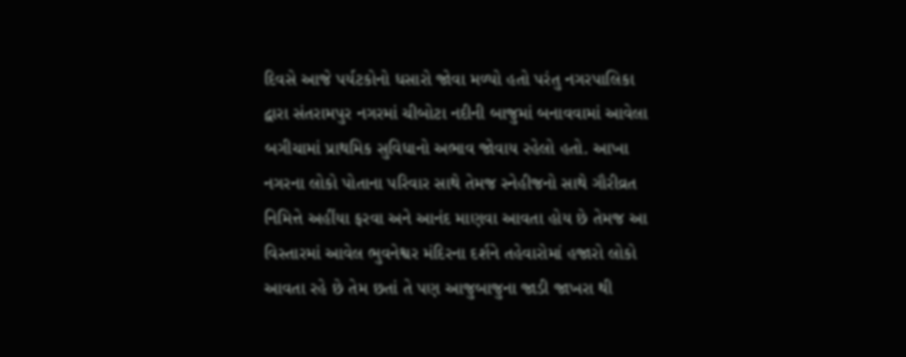દિવસે આજે પર્યટકોનો ધસારો જોવા મળ્યો હતો પરંતુ નગરપાલિકા દ્વારા સંતરામપુર નગરમાં ચીબોટા નદીની બાજુમાં બનાવવામાં આવેલા બગીચામાં પ્રાથમિક સુવિધાનો અભાવ જોવાય રહેલો હતો. આખા નગરના લોકો પોત‍ાના પરિવાર સાથે તેમજ સ્નેહીજનો સાથે ગૌરીવ્રત નિમિત્તે અહીંયા ફરવા અને આનંદ માણવા આવતા હોય છે તેમજ આ વિસ્તારમાં આવેલ ભુવનેશ્વર મંદિરના દર્શને તહેવારોમાં હજારો લોકો આવતા રહે છે તેમ છતાં તે પણ આજુબાજુના જાડી જાખરા થી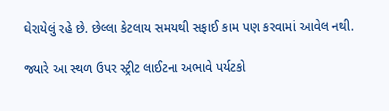ઘેરાયેલું રહે છે. છેલ્લા કેટલાય સમયથી સફાઈ કામ પણ કરવામાં આવેલ નથી.

જ્યારે આ સ્થળ ઉપર સ્ટ્રીટ લાઈટના અભાવે પર્યટકો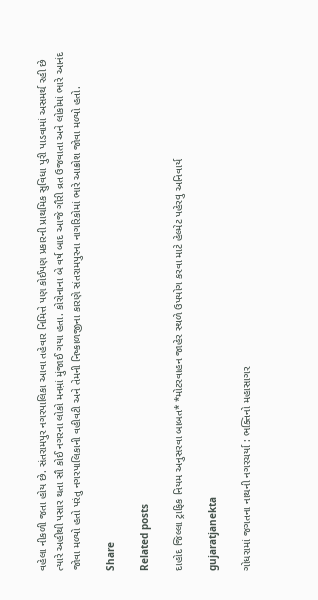વહેલા નીકળી જતા હોય છે. સંતરામપુર નગરપાલિકા આવા તહેવાર નિમિત્તે પણ કોઈપણ પ્રકારની પ્રાથમિક સુવિધા પુરી પાડવામાં અસમર્થ રહી છે ત્યારે અહીથી પસાર થતા સૌ કોઈ નગરના લોકો મનમ઼ાં મુંજાઈ ગયા હતા. કોરોનાના બે વર્ષ બાદ આજે ગૌરી વ્રત ઉજવાતા અને લોકોમાં ભારે આનંદ જોવા મળ્યો હતો પરંતુ નગરપાલિકાની વહીવટી અને તેમની નિષ્કાળજીના કારણે સંતરામપુરના નાગરિકોમાં ભારે આક્રોશ જોવા મળ્યો હતો.

Share

Related posts

દાહોદ જિલ્લા ટ્રાફિક નિયમ અનુસરવા બાબત* *મોટરવાહન જાહેર સ્થળે ઉપયોગ કરવા માટે હેલ્મેટ પહેરવુ અનિવાર્ય

gujaratjanekta

ગોધરામાં જગતના નાથની નગરચર્યા : ભક્તિનો મહાસાગર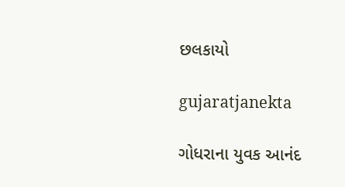છલકાયો

gujaratjanekta

ગોધરાના યુવક આનંદ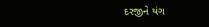દરજીને યંગ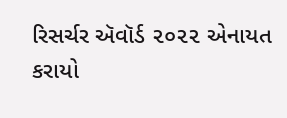રિસર્ચર ઍવૉર્ડ ૨૦૨૨ એનાયત કરાયો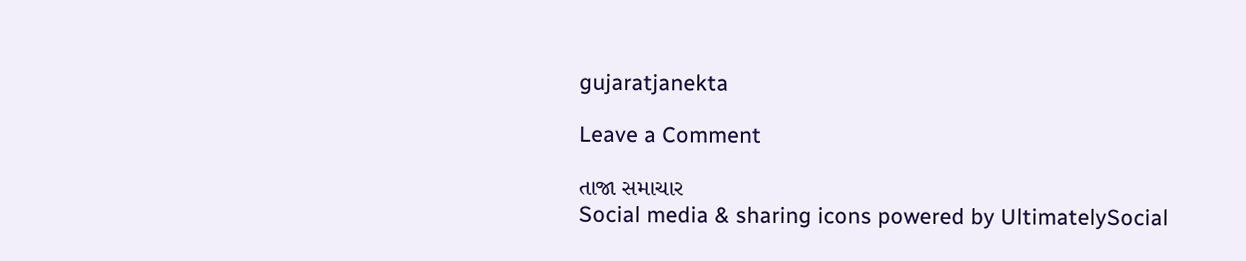gujaratjanekta

Leave a Comment

તાજા સમાચાર
Social media & sharing icons powered by UltimatelySocial